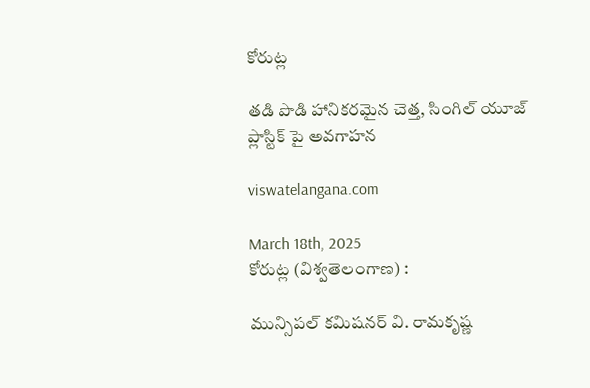కోరుట్ల

తడి పొడి హానికరమైన చెత్త, సింగిల్ యూజ్ ప్లాస్టిక్ పై అవగాహన

viswatelangana.com

March 18th, 2025
కోరుట్ల (విశ్వతెలంగాణ) :

మున్సిపల్ కమిషనర్ వి. రామకృష్ణ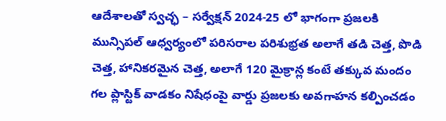ఆదేశాలతో స్వచ్ఛ – సర్వేక్షన్ 2024-25 లో భాగంగా ప్రజలకి మున్సిపల్ ఆధ్వర్యంలో పరిసరాల పరిశుభ్రత అలాగే తడి చెత్త, పొడి చెత్త, హానికరమైన చెత్త, అలాగే 120 మైక్రాన్ల కంటే తక్కువ మందం గల ప్లాస్టిక్ వాడకం నిషేధంపై వార్డు ప్రజలకు అవగాహన కల్పించడం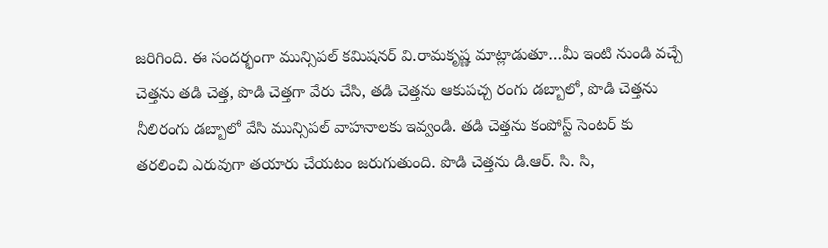జరిగింది. ఈ సందర్భంగా మున్సిపల్ కమిషనర్ వి.రామకృష్ణ మాట్లాడుతూ…మీ ఇంటి నుండి వచ్చే చెత్తను తడి చెత్త, పొడి చెత్తగా వేరు చేసి, తడి చెత్తను ఆకుపచ్చ రంగు డబ్బాలో, పొడి చెత్తను నీలిరంగు డబ్బాలో వేసి మున్సిపల్ వాహనాలకు ఇవ్వండి. తడి చెత్తను కంపోస్ట్ సెంటర్ కు తరలించి ఎరువుగా తయారు చేయటం జరుగుతుంది. పొడి చెత్తను డి.ఆర్. సి. సి,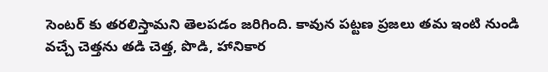సెంటర్ కు తరలిస్తామని తెలపడం జరిగింది. కావున పట్టణ ప్రజలు తమ ఇంటి నుండి వచ్చే చెత్తను తడి చెత్త, పొడి, హానికార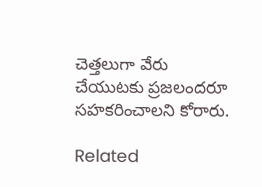చెత్తలుగా వేరు చేయుటకు ప్రజలందరూ సహకరించాలని కోరారు.

Related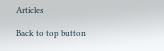Articles

Back to top button